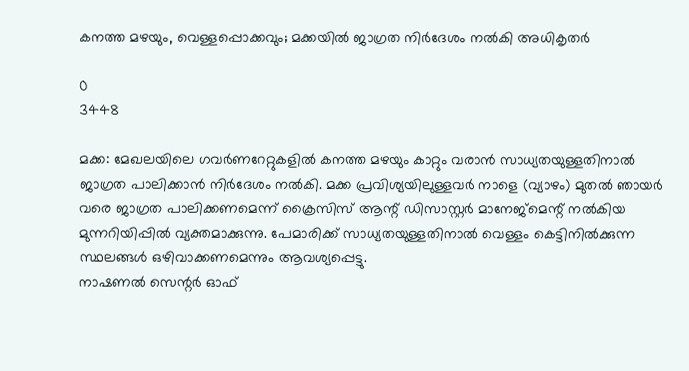കനത്ത മഴയും, വെള്ളപ്പൊക്കവും; മക്കയിൽ ജാഗ്രത നിർദേശം നൽകി അധികൃതർ

0
3448

മക്ക: മേഖലയിലെ ഗവർണറേറ്റുകളിൽ കനത്ത മഴയും കാറ്റും വരാൻ സാധ്യതയുള്ളതിനാൽ ജാഗ്രത പാലിക്കാൻ നിർദേശം നൽകി. മക്ക പ്രവിശ്യയിലുള്ളവർ നാളെ (വ്യാഴം) മുതൽ ഞായർ വരെ ജാഗ്രത പാലിക്കണമെന്ന് ക്രൈസിസ് ആന്റ് ഡിസാസ്റ്റർ മാനേജ്‌മെന്റ് നൽകിയ മുന്നറിയിപ്പിൽ വ്യക്തമാക്കുന്നു. പേമാരിക്ക് സാധ്യതയുള്ളതിനാൽ വെള്ളം കെട്ടിനിൽക്കുന്ന സ്ഥലങ്ങൾ ഒഴിവാക്കണമെന്നും ആവശ്യപ്പെട്ടു.
നാഷണൽ സെന്റർ ഓഫ്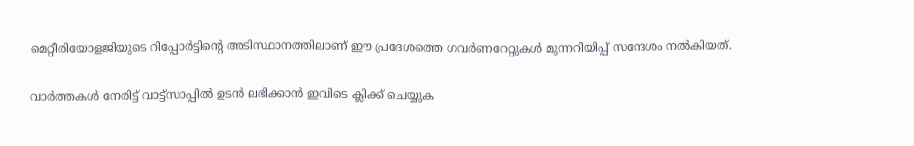മെറ്റീരിയോളജിയുടെ റിപ്പോർട്ടിന്റെ അടിസ്ഥാനത്തിലാണ് ഈ പ്രദേശത്തെ ഗവർണറേറ്റുകൾ മുന്നറിയിപ്പ് സന്ദേശം നൽകിയത്.

വാർത്തകൾ നേരിട്ട് വാട്ട്സാപ്പിൽ ഉടൻ ലഭിക്കാൻ ഇവിടെ ക്ലിക്ക് ചെയ്യുക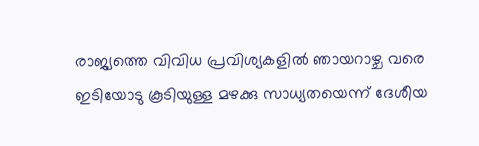രാജ്യത്തെ വിവിധ പ്രവിശ്യകളിൽ ഞായറാഴ്ച വരെ ഇടിയോടു കൂടിയുള്ള മഴക്കു സാധ്യതയെന്ന് ദേശീയ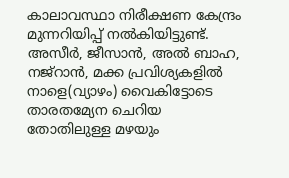കാലാവസ്ഥാ നിരീക്ഷണ കേന്ദ്രം മുന്നറിയിപ്പ് നൽകിയിട്ടുണ്ട്. അസീർ, ജീസാൻ, അൽ ബാഹ, നജ്‌റാൻ, മക്ക പ്രവിശ്യകളിൽ നാളെ(വ്യാഴം) വൈകിട്ടോടെ താരതമ്യേന ചെറിയ തോതിലുള്ള മഴയും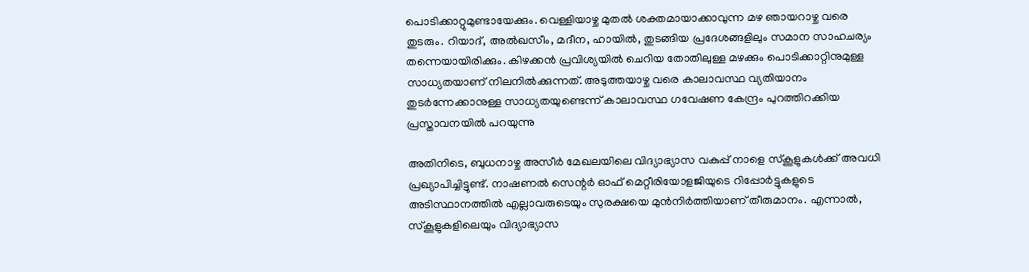പൊടിക്കാറ്റുമുണ്ടായേക്കും. വെള്ളിയാഴ്ച മുതൽ ശക്തമായാക്കാവുന്ന മഴ ഞായറാഴ്ച വരെ തുടരും. റിയാദ്, അൽഖസീം, മദീന, ഹായിൽ, തുടങ്ങിയ പ്രദേശങ്ങളിലും സമാന സാഹചര്യം തന്നെയായിരിക്കും. കിഴക്കൻ പ്രവിശ്യയിൽ ചെറിയ തോതിലുള്ള മഴക്കും പൊടിക്കാറ്റിനുമുള്ള സാധ്യതയാണ് നിലനിൽക്കുന്നത്. അടുത്തയാഴ്ച വരെ കാലാവസ്ഥ വ്യതിയാനം തുടർന്നേക്കാനുള്ള സാധ്യതയുണ്ടെന്ന് കാലാവസ്ഥ ഗവേഷണ കേന്ദ്രം പുറത്തിറക്കിയ പ്രസ്താവനയിൽ പറയുന്നു

അതിനിടെ, ബുധനാഴ്ച അസീർ മേഖലയിലെ വിദ്യാഭ്യാസ വകുപ്പ് നാളെ സ്‌കൂളുകൾക്ക് അവധി പ്രഖ്യാപിച്ചിട്ടുണ്ട്. നാഷണൽ സെന്റർ ഓഫ് മെറ്റീരിയോളജിയുടെ റിപ്പോർട്ടുകളുടെ അടിസ്ഥാനത്തിൽ എല്ലാവരുടെയും സുരക്ഷയെ മുൻനിർത്തിയാണ് തീരുമാനം. എന്നാൽ, സ്‌കൂളുകളിലെയും വിദ്യാഭ്യാസ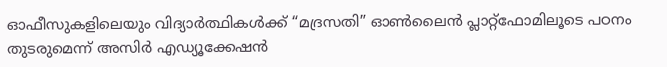ഓഫീസുകളിലെയും വിദ്യാർത്ഥികൾക്ക് “മദ്രസതി” ഓൺലൈൻ പ്ലാറ്റ്‌ഫോമിലൂടെ പഠനം തുടരുമെന്ന് അസിർ എഡ്യൂക്കേഷൻ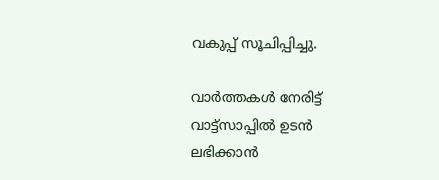വകുപ്പ് സൂചിപ്പിച്ചു.

വാർത്തകൾ നേരിട്ട് വാട്ട്സാപ്പിൽ ഉടൻ ലഭിക്കാൻ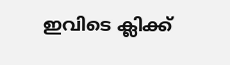ഇവിടെ ക്ലിക്ക്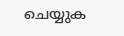ചെയ്യുക